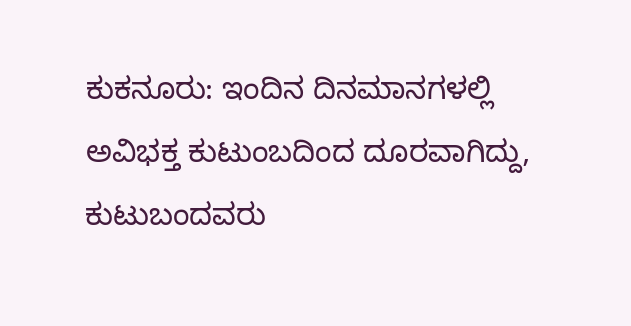ಕುಕನೂರು: ಇಂದಿನ ದಿನಮಾನಗಳಲ್ಲಿ ಅವಿಭಕ್ತ ಕುಟುಂಬದಿಂದ ದೂರವಾಗಿದ್ದು, ಕುಟುಬಂದವರು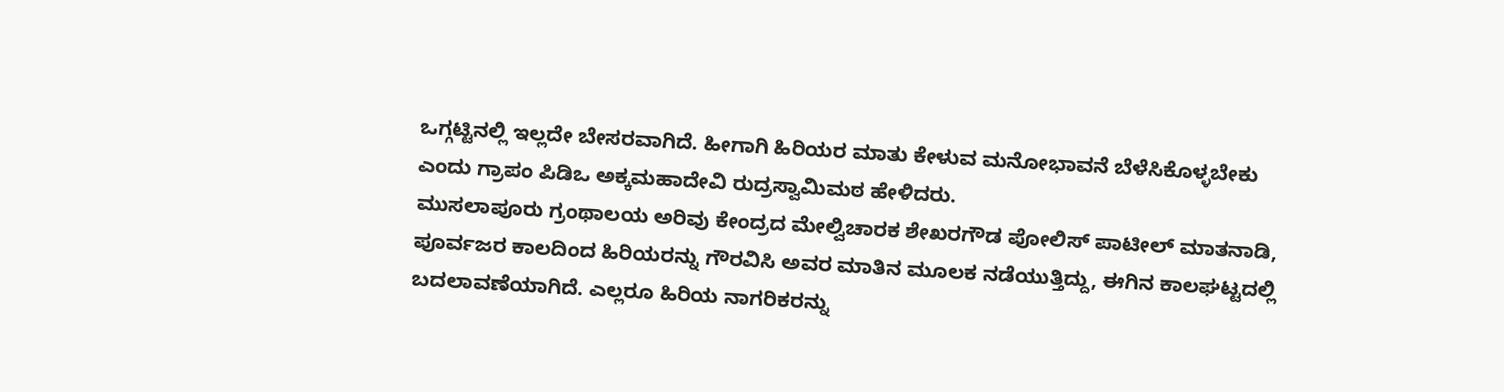ಒಗ್ಗಟ್ಟಿನಲ್ಲಿ ಇಲ್ಲದೇ ಬೇಸರವಾಗಿದೆ. ಹೀಗಾಗಿ ಹಿರಿಯರ ಮಾತು ಕೇಳುವ ಮನೋಭಾವನೆ ಬೆಳೆಸಿಕೊಳ್ಳಬೇಕು ಎಂದು ಗ್ರಾಪಂ ಪಿಡಿಒ ಅಕ್ಕಮಹಾದೇವಿ ರುದ್ರಸ್ವಾಮಿಮಠ ಹೇಳಿದರು.
ಮುಸಲಾಪೂರು ಗ್ರಂಥಾಲಯ ಅರಿವು ಕೇಂದ್ರದ ಮೇಲ್ವಿಚಾರಕ ಶೇಖರಗೌಡ ಪೋಲಿಸ್ ಪಾಟೀಲ್ ಮಾತನಾಡಿ, ಪೂರ್ವಜರ ಕಾಲದಿಂದ ಹಿರಿಯರನ್ನು ಗೌರವಿಸಿ ಅವರ ಮಾತಿನ ಮೂಲಕ ನಡೆಯುತ್ತಿದ್ದು, ಈಗಿನ ಕಾಲಘಟ್ಟದಲ್ಲಿ ಬದಲಾವಣೆಯಾಗಿದೆ. ಎಲ್ಲರೂ ಹಿರಿಯ ನಾಗರಿಕರನ್ನು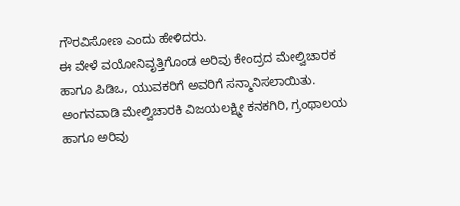ಗೌರವಿಸೋಣ ಎಂದು ಹೇಳಿದರು.
ಈ ವೇಳೆ ವಯೋನಿವೃತ್ತಿಗೊಂಡ ಅರಿವು ಕೇಂದ್ರದ ಮೇಲ್ವಿಚಾರಕ ಹಾಗೂ ಪಿಡಿಒ, ಯುವಕರಿಗೆ ಅವರಿಗೆ ಸನ್ಮಾನಿಸಲಾಯಿತು. ಅಂಗನವಾಡಿ ಮೇಲ್ವಿಚಾರಕಿ ವಿಜಯಲಕ್ಷ್ಮೀ ಕನಕಗಿರಿ, ಗ್ರಂಥಾಲಯ ಹಾಗೂ ಅರಿವು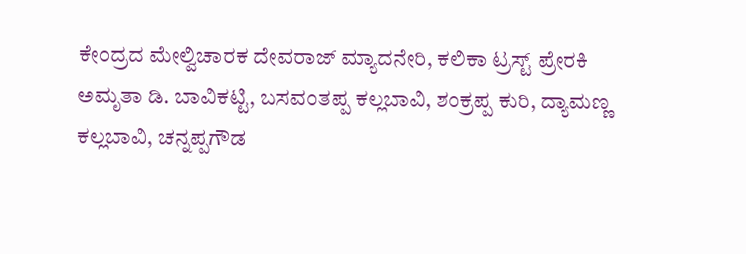ಕೇಂದ್ರದ ಮೇಲ್ವಿಚಾರಕ ದೇವರಾಜ್ ಮ್ಯಾದನೇರಿ, ಕಲಿಕಾ ಟ್ರಸ್ಟ್ ಪ್ರೇರಕಿ ಅಮೃತಾ ಡಿ. ಬಾವಿಕಟ್ಟಿ, ಬಸವಂತಪ್ಪ ಕಲ್ಲಬಾವಿ, ಶಂಕ್ರಪ್ಪ ಕುರಿ, ದ್ಯಾಮಣ್ಣ ಕಲ್ಲಬಾವಿ, ಚನ್ನಪ್ಪಗೌಡ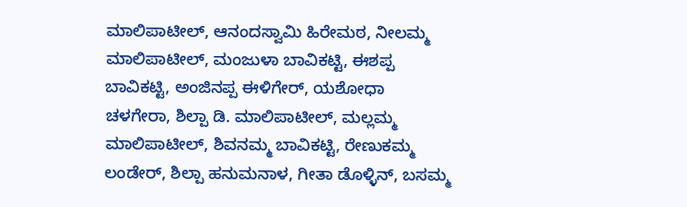ಮಾಲಿಪಾಟೀಲ್, ಆನಂದಸ್ವಾಮಿ ಹಿರೇಮಠ, ನೀಲಮ್ಮ ಮಾಲಿಪಾಟೀಲ್, ಮಂಜುಳಾ ಬಾವಿಕಟ್ಟಿ, ಈಶಪ್ಪ ಬಾವಿಕಟ್ಟಿ, ಅಂಜಿನಪ್ಪ ಈಳಿಗೇರ್, ಯಶೋಧಾ ಚಳಗೇರಾ, ಶಿಲ್ಪಾ ಡಿ. ಮಾಲಿಪಾಟೀಲ್, ಮಲ್ಲಮ್ಮ ಮಾಲಿಪಾಟೀಲ್, ಶಿವನಮ್ಮ ಬಾವಿಕಟ್ಟಿ, ರೇಣುಕಮ್ಮ ಲಂಡೇರ್, ಶಿಲ್ಪಾ ಹನುಮನಾಳ, ಗೀತಾ ಡೊಳ್ಳಿನ್, ಬಸಮ್ಮ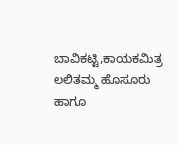ಬಾವಿಕಟ್ಟಿ,ಕಾಯಕಮಿತ್ರ ಲಲಿತಮ್ಮ ಹೊಸೂರು ಹಾಗೂ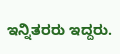ಇನ್ನಿತರರು ಇದ್ದರು.